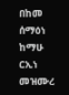በከመ ሰማዕነ ከማሁ ርኢነ መዝሙረ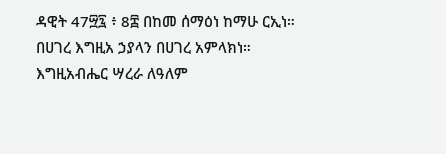ዳዊት 47፵፯ ፥ 8፰ በከመ ሰማዕነ ከማሁ ርኢነ። በሀገረ እግዚአ ኃያላን በሀገረ አምላክነ። እግዚአብሔር ሣረራ ለዓለም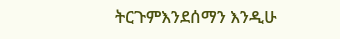ትርጉምእንደሰማን እንዲሁ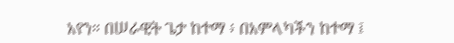አየን። በሠራዊት ጌታ ከተማ ፥ በአምላካችን ከተማ ፤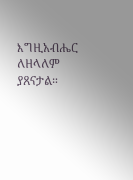እግዚአብሔር ለዘላለም ያጸናታል።